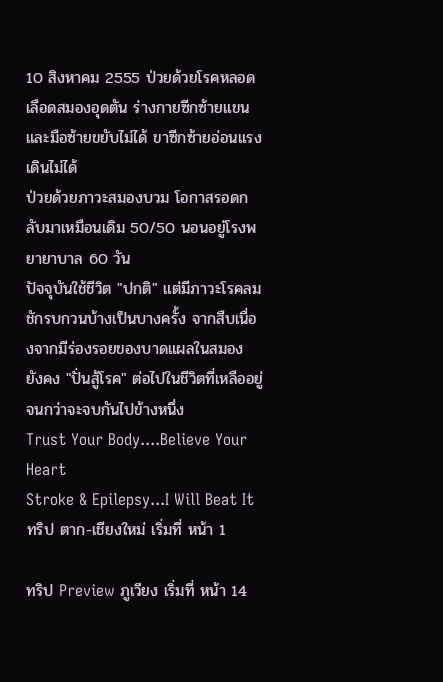10 สิงหาคม 2555 ป่วยด้วยโรคหลอดเลือดสมองอุดตัน ร่างกายซีกซ้ายแขนและมือซ้ายขยับไม่ได้ ขาซีกซ้ายอ่อนแรงเดินไม่ได้
ป่วยด้วยภาวะสมองบวม โอกาสรอดกลับมาเหมือนเดิม 50/50 นอนอยู่โรงพยายาบาล 60 วัน
ปัจจุบันใช้ชีวิต "ปกติ" แต่มีภาวะโรคลมชักรบกวนบ้างเป็นบางครั้ง จากสืบเนื่องจากมีร่องรอยของบาดแผลในสมอง
ยังคง "ปั่นสู้โรค" ต่อไปในชีวิตที่เหลืออยู่ จนกว่าจะจบกันไปข้างหนึ่ง
Trust Your Body....Believe Your Heart
Stroke & Epilepsy...I Will Beat It
ทริป ตาก-เชียงใหม่ เริ่มที่ หน้า 1

ทริป Preview ภูเวียง เริ่มที่ หน้า 14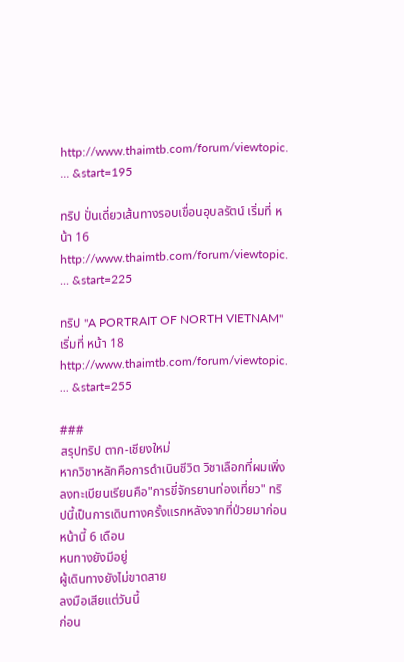http://www.thaimtb.com/forum/viewtopic. ... &start=195

ทริป ปั่นเดี่ยวเส้นทางรอบเขื่อนอุบลรัตน์ เริ่มที่ หน้า 16 http://www.thaimtb.com/forum/viewtopic. ... &start=225

ทริป "A PORTRAIT OF NORTH VIETNAM" เริ่มที่ หน้า 18 http://www.thaimtb.com/forum/viewtopic. ... &start=255

###
สรุปทริป ตาก-เชียงใหม่
หากวิชาหลักคือการดำเนินชีวิต วิชาเลือกที่ผมเพิ่งลงทะเบียนเรียนคือ"การขี่จักรยานท่องเที่ยว" ทริปนี้เป็นการเดินทางครั้งแรกหลังจากที่ป่วยมาก่อนหน้านี้ 6 เดือน
หนทางยังมีอยู่
ผู้เดินทางยังไม่ขาดสาย
ลงมือเสียแต่วันนี้
ก่อน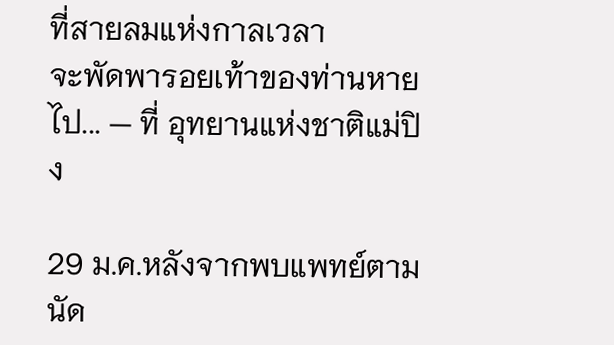ที่สายลมแห่งกาลเวลา
จะพัดพารอยเท้าของท่านหายไป... — ที่ อุทยานแห่งชาติแม่ปิง

29 ม.ค.หลังจากพบแพทย์ตามนัด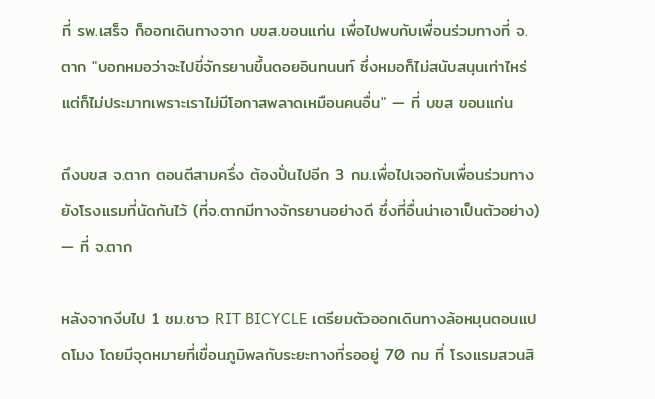ที่ รพ.เสร็จ ก็ออกเดินทางจาก บขส.ขอนแก่น เพื่อไปพบกับเพื่อนร่วมทางที่ จ.ตาก "บอกหมอว่าจะไปขี่จักรยานขึ้นดอยอินทนนท์ ซึ่งหมอก็ไม่สนับสนุนเท่าไหร่ แต่ก็ไม่ประมาทเพราะเราไม่มีโอกาสพลาดเหมือนคนอื่น" — ที่ บขส ขอนแก่น

ถึงบขส จ.ตาก ตอนตีสามครึ่ง ต้องปั่นไปอีก 3 กม.เพื่อไปเจอกับเพื่อนร่วมทางยังโรงแรมที่นัดกันไว้ (ที่จ.ตากมีทางจักรยานอย่างดี ซึ่งที่อื่นน่าเอาเป็นตัวอย่าง) — ที่ จ.ตาก

หลังจากงีบไป 1 ชม.ชาว RIT BICYCLE เตรียมตัวออกเดินทางล้อหมุนตอนแปดโมง โดยมีจุดหมายที่เขื่อนภูมิพลกับระยะทางที่รออยู่ 70 กม ที่ โรงแรมสวนสิ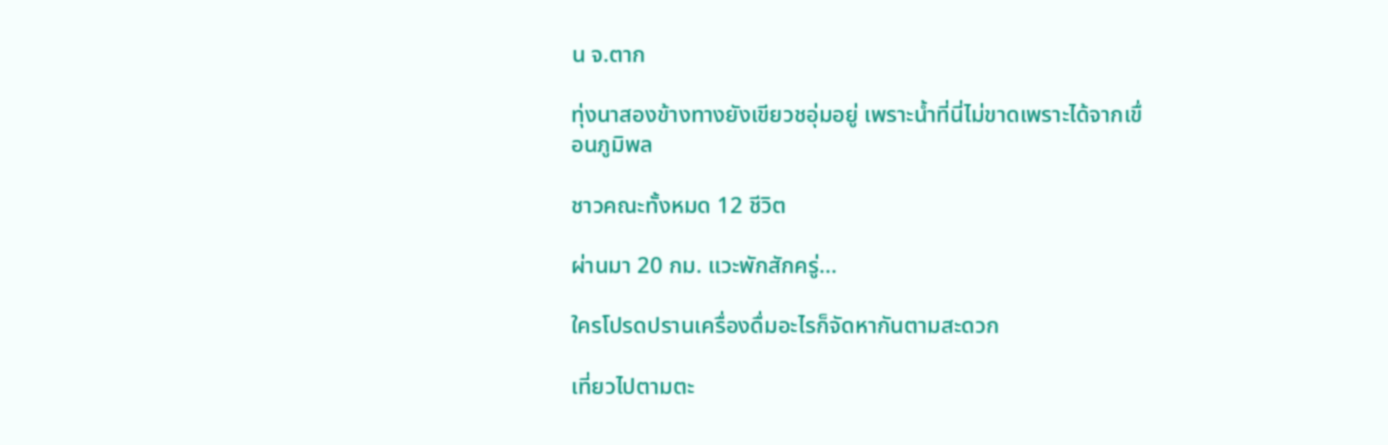น จ.ตาก

ทุ่งนาสองข้างทางยังเขียวชอุ่มอยู่ เพราะน้ำที่นี่ไม่ขาดเพราะได้จากเขื่อนภูมิพล

ชาวคณะทั้งหมด 12 ชีวิต

ผ่านมา 20 กม. แวะพักสักครู่...

ใครโปรดปรานเครื่องดื่มอะไรก็จัดหากันตามสะดวก

เที่ยวไปตามตะ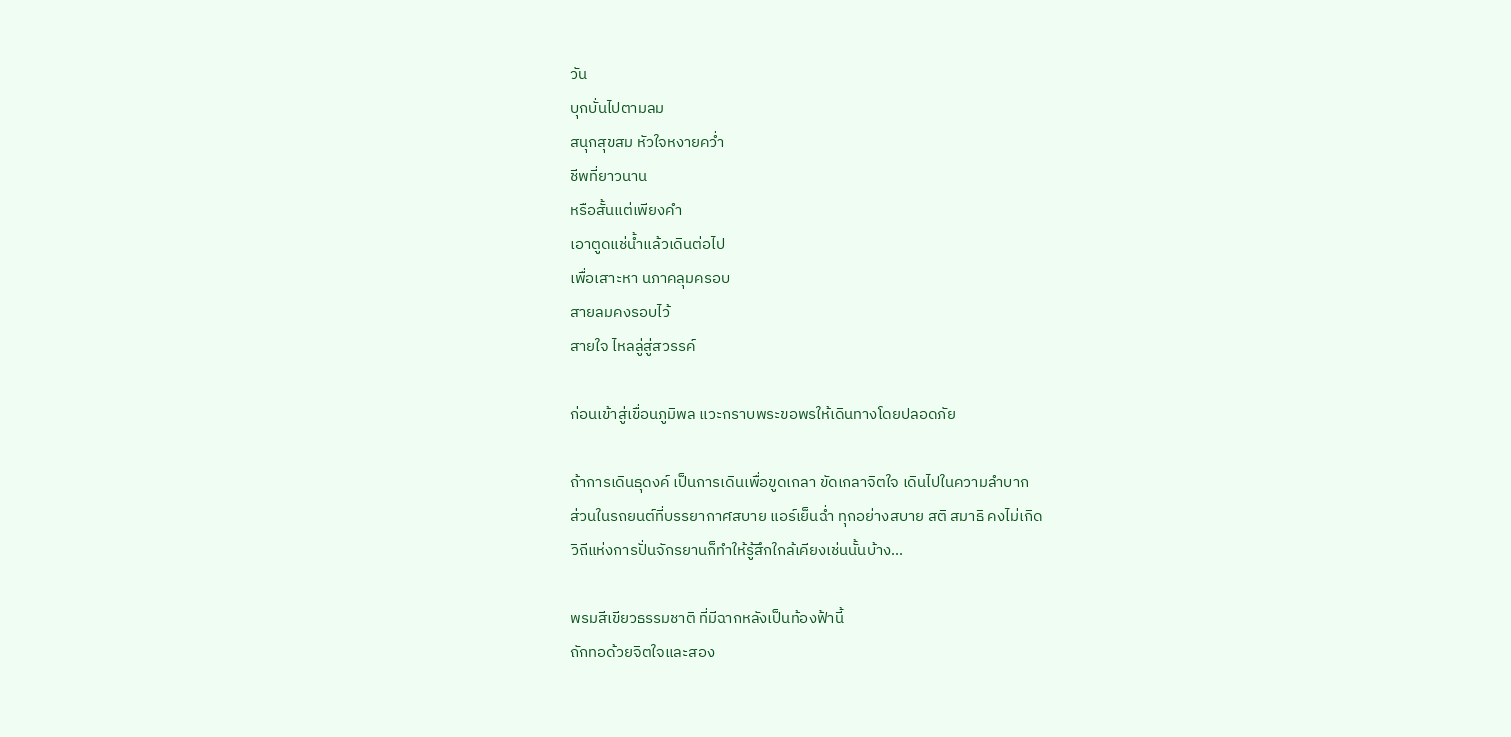วัน
บุกบั่นไปตามลม
สนุกสุขสม หัวใจหงายคว่ำ
ชีพที่ยาวนาน
หรือสั้นแต่เพียงคำ
เอาตูดแช่น้ำแล้วเดินต่อไป
เพื่อเสาะหา นภาคลุมครอบ
สายลมคงรอบไว้
สายใจ ไหลลู่สู่สวรรค์

ก่อนเข้าสู่เขื่อนภูมิพล แวะกราบพระขอพรให้เดินทางโดยปลอดภัย

ถ้าการเดินธุดงค์ เป็นการเดินเพื่อขูดเกลา ขัดเกลาจิตใจ เดินไปในความลำบาก
ส่วนในรถยนต์ที่บรรยากาศสบาย แอร์เย็นฉ่ำ ทุกอย่างสบาย สติ สมาธิ คงไม่เกิด
วิถีแห่งการปั่นจักรยานก็ทำให้รู้สึกใกล้เคียงเช่นนั้นบ้าง...

พรมสีเขียวธรรมชาติ ที่มีฉากหลังเป็นท้องฟ้านี้
ถักทอด้วยจิตใจและสอง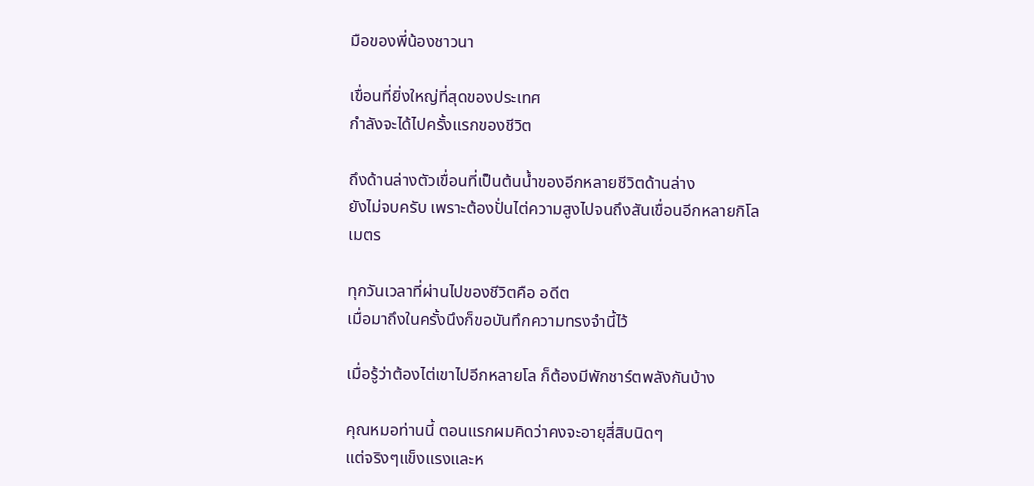มือของพี่น้องชาวนา

เขื่อนที่ยิ่งใหญ่ที่สุดของประเทศ
กำลังจะได้ไปครั้งแรกของชีวิต

ถึงด้านล่างตัวเขื่อนที่เป็นต้นน้ำของอีกหลายชีวิตด้านล่าง
ยังไม่จบครับ เพราะต้องปั่นไต่ความสูงไปจนถึงสันเขื่อนอีกหลายกิโลเมตร

ทุกวันเวลาที่ผ่านไปของชีวิตคือ อดีต
เมื่อมาถึงในครั้งนึงก็ขอบันทึกความทรงจำนี้ไว้

เมื่อรู้ว่าต้องไต่เขาไปอีกหลายโล ก็ต้องมีพักชาร์ตพลังกันบ้าง

คุณหมอท่านนี้ ตอนแรกผมคิดว่าคงจะอายุสี่สิบนิดๆ
แต่จริงๆแข็งแรงและห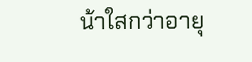น้าใสกว่าอายุ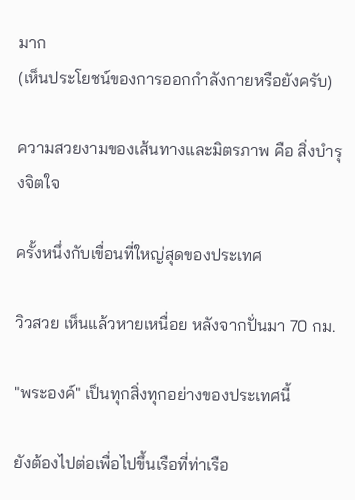มาก
(เห็นประโยชน์ของการออกกำลังกายหรือยังครับ)

ความสวยงามของเส้นทางและมิตรภาพ คือ สิ่งบำรุงจิตใจ

ครั้งหนึ่งกับเขื่อนที่ใหญ่สุดของประเทศ

วิวสวย เห็นแล้วหายเหนื่อย หลังจากปั่นมา 70 กม.

"พระองค์" เป็นทุกสิ่งทุกอย่างของประเทศนี้

ยังต้องไปต่อเพื่อไปขึ้นเรือที่ท่าเรือ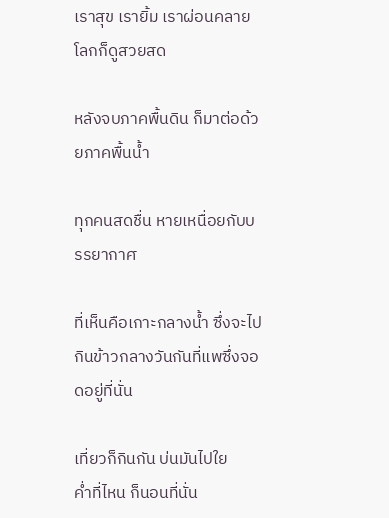เราสุข เรายิ้ม เราผ่อนคลาย โลกก็ดูสวยสด

หลังจบภาคพื้นดิน ก็มาต่อด้วยภาคพื้นน้ำ

ทุกคนสดชื่น หายเหนื่อยกับบรรยากาศ

ที่เห็นคือเกาะกลางน้ำ ซึ่งจะไปกินข้าวกลางวันกันที่แพซึ่งจอดอยู่ที่นั่น

เที่ยวก็กินกัน บ่นมันไปใย
ค่ำที่ไหน ก็นอนที่นั่น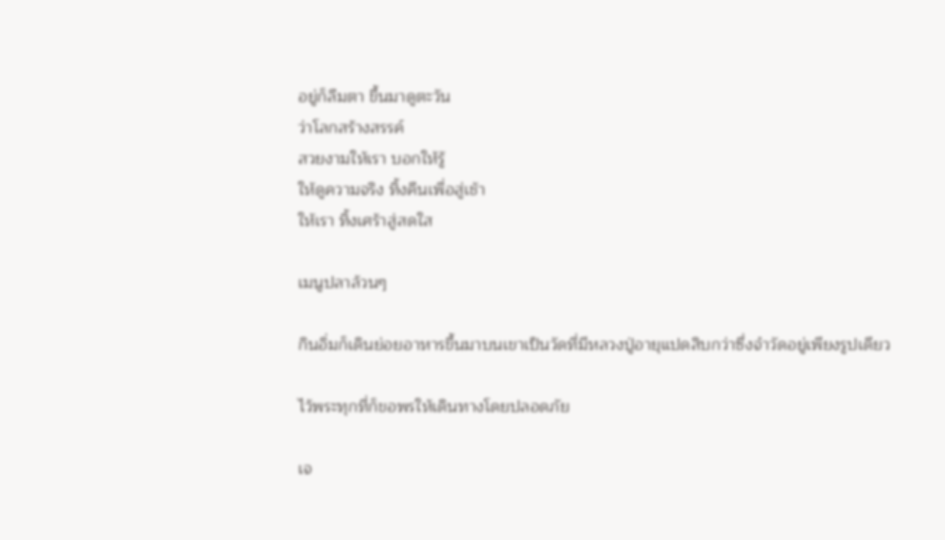อยู่ก็ลืมตา ขึ้นมาดูตะวัน
ว่าโลกสร้างสรรค์
สวยงามให้เรา บอกให้รู้
ให้ดูความจริง ทิ้งคืนเพื่อสู่เช้า
ให้เรา ทิ้งเศร้าสู่สดใส

เมนูปลาล้วนๆ

กินอิ่มก็เดินย่อยอาหารขึ้นมาบนเขาเป็นวัดที่มีหลวงปู่อายุแปดสิบกว่าซึ่งจำวัดอยู่เพียงรูปเดียว

ไว้พระทุกที่ก็ขอพรให้เดินทางโดยปลอดภัย

เจ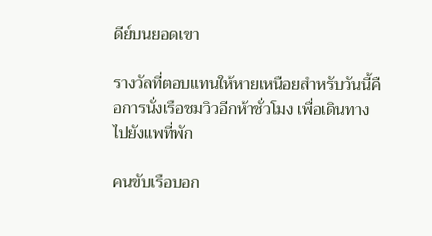ดีย์บนยอดเขา

รางวัลที่ตอบแทนให้หายเหนือยสำหรับวันนี้คือการนั่งเรือชมวิวอีกห้าชั่วโมง เพื่อเดินทางไปยังแพที่พัก

คนขับเรือบอก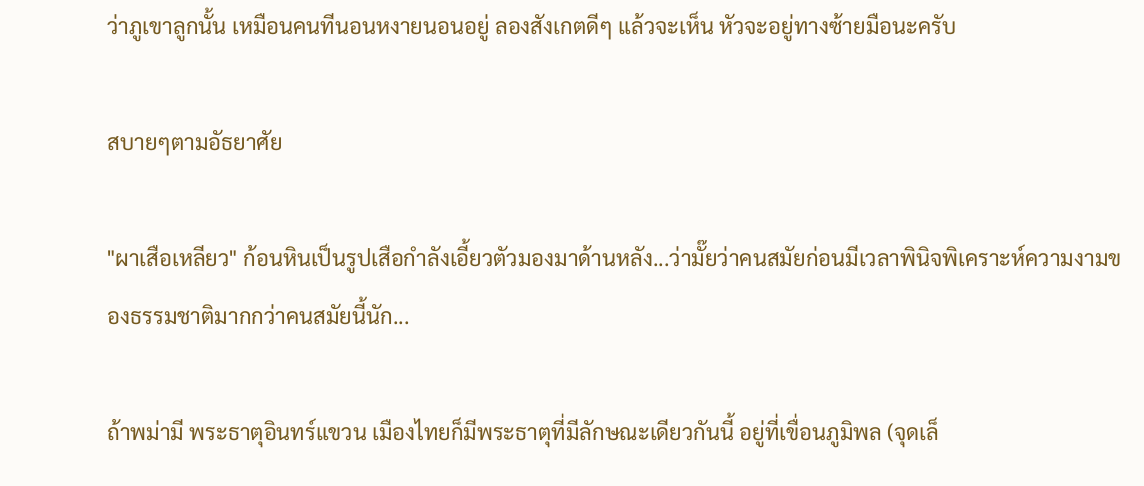ว่าภูเขาลูกนั้น เหมือนคนทีนอนหงายนอนอยู่ ลองสังเกตดีๆ แล้วจะเห็น หัวจะอยู่ทางซ้ายมือนะครับ

สบายๆตามอัธยาศัย

"ผาเสือเหลียว" ก้อนหินเป็นรูปเสือกำลังเอี้ยวตัวมองมาด้านหลัง...ว่ามั๊ยว่าคนสมัยก่อนมีเวลาพินิจพิเคราะห์ความงามของธรรมชาติมากกว่าคนสมัยนี้นัก...

ถ้าพม่ามี พระธาตุอินทร์แขวน เมืองไทยก็มีพระธาตุที่มีลักษณะเดียวกันนี้ อยู่ที่เขื่อนภูมิพล (จุดเล็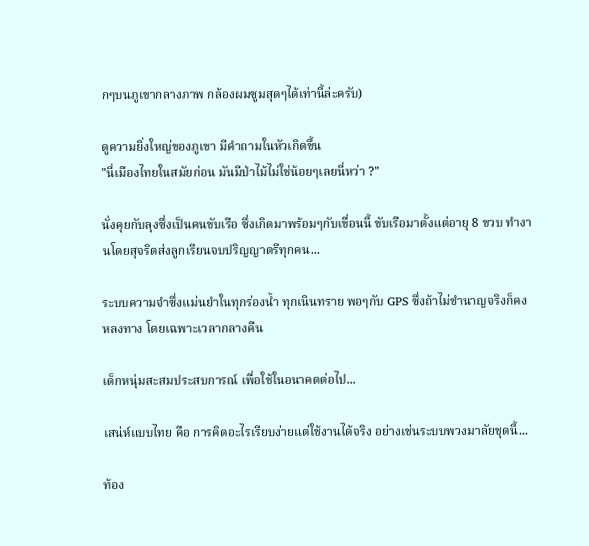กๆบนภูเขากลางภาพ กล้องผมซูมสุดๆได้เท่านี้ล่ะครับ)

ดูความยิ่งใหญ่ของภูเขา มีคำถามในหัวเกิดขึ้น
"นี่เมืองไทยในสมัยก่อน มันมีป่าไม้ไม่ใช่น้อยๆเลยนี่หว่า ?"

นั่งคุยกับลุงซึ่งเป็นคนขับเรือ ซึ่งเกิดมาพร้อมๆกับเขื่อนนี้ ขับเรือมาตั้งแต่อายุ 8 ขวบ ทำงานโดยสุจริตส่งลูกเรียนจบปริญญาตรีทุกคน...

ระบบความจำซึ่งแม่นยำในทุกร่องน้ำ ทุกเนินทราย พอๆกับ GPS ซึ่งถ้าไม่ชำนาญจริงก็คงหลงทาง โดยเฉพาะเวลากลางคืน

เด็กหนุ่มสะสมประสบการณ์ เพื่อใช้ในอนาคตต่อไป...

เสน่ห์แบบไทย คือ การคิดอะไรเรียบง่ายแต่ใช้งานได้จริง อย่างเช่นระบบพวงมาลัยชุดนี้...

ท้อง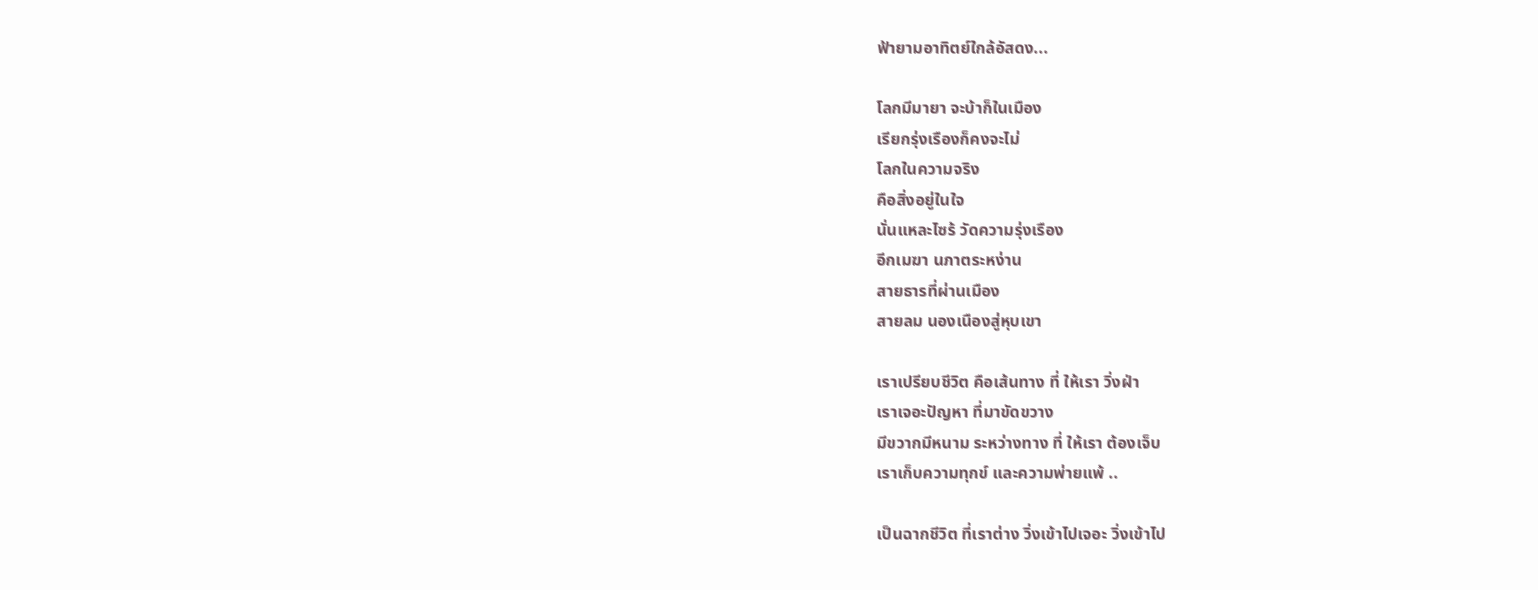ฟ้ายามอาทิตย์ใกล้อัสดง...

โลกมีมายา จะบ้าก็ในเมือง
เรียกรุ่งเรืองก็คงจะไม่
โลกในความจริง
คือสิ่งอยู่ในใจ
นั่นแหละไซร้ วัดความรุ่งเรือง
อีกเมฆา นภาตระหง่าน
สายธารที่ผ่านเมือง
สายลม นองเนืองสู่หุบเขา

เราเปรียบชีวิต คือเส้นทาง ที่ ให้เรา วิ่งฝ่า
เราเจอะปัญหา ที่มาขัดขวาง
มีขวากมีหนาม ระหว่างทาง ที่ ให้เรา ต้องเจ็บ
เราเก็บความทุกข์ และความพ่ายแพ้ ..

เป็นฉากชีวิต ที่เราต่าง วิ่งเข้าไปเจอะ วิ่งเข้าไป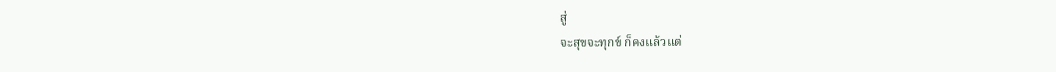สู่
จะสุขจะทุกข์ ก็คงแล้วแต่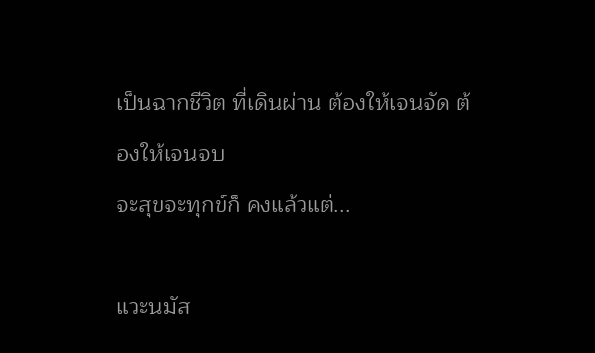เป็นฉากชีวิต ที่เดินผ่าน ต้องให้เจนจัด ต้องให้เจนจบ
จะสุขจะทุกข์ก็ คงแล้วแต่...

แวะนมัส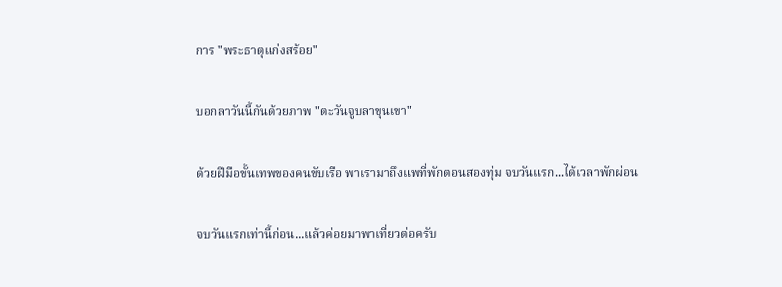การ "พระธาตุแก่งสร้อย"

บอกลาวันนี้กันด้วยภาพ "ตะวันจูบลาขุนเขา"

ด้วยฝีมือขั้นเทพของคนขับเรือ พาเรามาถึงแพที่พักตอนสองทุ่ม จบวันแรก...ได้เวลาพักผ่อน

จบวันแรกเท่านี้ก่อน...แล้วค่อยมาพาเที่ยวต่อครับ